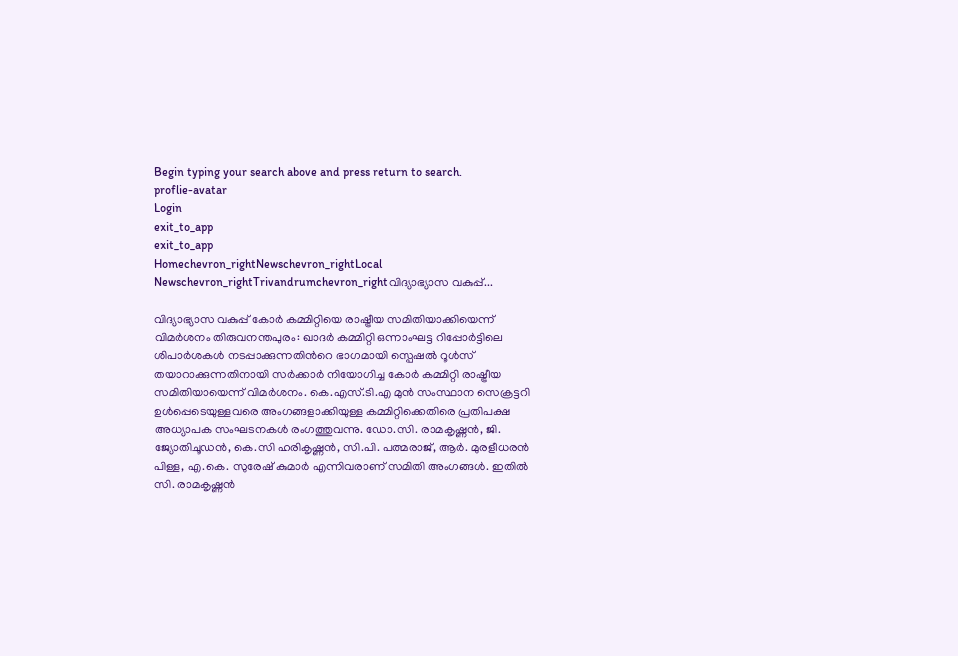Begin typing your search above and press return to search.
proflie-avatar
Login
exit_to_app
exit_to_app
Homechevron_rightNewschevron_rightLocal Newschevron_rightTrivandrumchevron_rightവിദ്യാഭ്യാസ വകുപ്പ്...

വിദ്യാഭ്യാസ വകുപ്പ് കോർ കമ്മിറ്റിയെ രാഷ്ട്രീയ സമിതിയാക്കിയെന്ന് വിമർശനം തിരുവനന്തപുരം: ഖാദർ കമ്മിറ്റി ഒന്നാംഘട്ട റിപ്പോർട്ടിലെ ശിപാർശകൾ നടപ്പാക്കുന്നതിന്‍റെ ഭാഗമായി സ്പെഷൽ റൂൾസ് തയാറാക്കുന്നതിനായി സർക്കാർ നിയോഗിച്ച കോർ കമ്മിറ്റി രാഷ്ട്രീയ സമിതിയായെന്ന് വിമർശനം. കെ.എസ്.ടി.എ മുൻ സംസ്ഥാന സെക്രട്ടറി ഉൾപ്പെടെയുള്ളവരെ അംഗങ്ങളാക്കിയുള്ള കമ്മിറ്റിക്കെതിരെ പ്രതിപക്ഷ അധ്യാപക സംഘടനകൾ രംഗത്തുവന്നു. ഡോ.സി. രാമകൃഷ്ണൻ, ജി. ജ്യോതിചൂഡൻ, കെ.സി ഹരികൃഷ്ണൻ, സി.പി. പത്മരാജ്, ആർ. മുരളീധരൻ പിള്ള, എ.കെ. സുരേഷ് കുമാർ എന്നിവരാണ് സമിതി അംഗങ്ങൾ. ഇതിൽ സി. രാമകൃഷ്ണൻ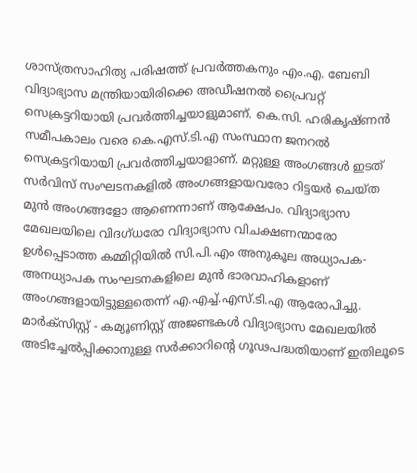ശാസ്ത്രസാഹിത്യ പരിഷത്ത് പ്രവർത്തകനും എം.എ. ബേബി വിദ്യാഭ്യാസ മന്ത്രിയായിരിക്കെ അഡീഷനൽ പ്രൈവറ്റ് സെക്രട്ടറിയായി പ്രവർത്തിച്ചയാളുമാണ്. കെ.സി. ഹരികൃഷ്ണൻ സമീപകാലം വരെ കെ.എസ്.ടി.എ സംസ്ഥാന ജനറൽ സെക്രട്ടറിയായി പ്രവർത്തിച്ചയാളാണ്. മറ്റുള്ള അംഗങ്ങൾ ഇടത് സർവിസ് സംഘടനകളിൽ അംഗങ്ങളായവരോ റിട്ടയർ ചെയ്ത മുൻ അംഗങ്ങളോ ആണെന്നാണ് ആക്ഷേപം. വിദ്യാഭ്യാസ മേഖലയിലെ വിദഗ്ധരോ വിദ്യാഭ്യാസ വിചക്ഷണന്മാരോ ഉൾപ്പെടാത്ത കമ്മിറ്റിയിൽ സി.പി.എം അനുകൂല അധ്യാപക-അനധ്യാപക സംഘടനകളിലെ മുൻ ഭാരവാഹികളാണ് അംഗങ്ങളായിട്ടുള്ളതെന്ന് എ.എച്ച്.എസ്.ടി.എ ആരോപിച്ചു. മാർക്സിസ്റ്റ് - കമ്യൂണിസ്റ്റ് അജണ്ടകൾ വിദ്യാഭ്യാസ മേഖലയിൽ അടിച്ചേൽപ്പിക്കാനുള്ള സർക്കാറിന്‍റെ ഗൂഢപദ്ധതിയാണ് ഇതിലൂടെ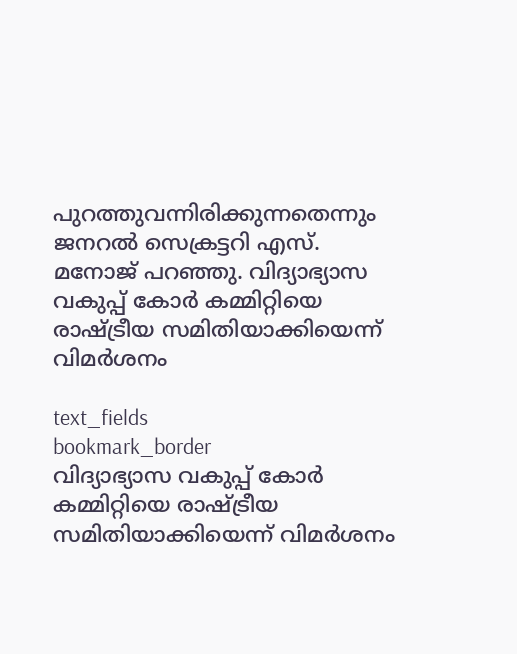പുറത്തുവന്നിരിക്കുന്നതെന്നും ജനറൽ സെക്രട്ടറി എസ്. മനോജ് പറഞ്ഞു. വിദ്യാഭ്യാസ വകുപ്പ് കോർ കമ്മിറ്റിയെ രാഷ്ട്രീയ സമിതിയാക്കിയെന്ന് വിമർശനം

text_fields
bookmark_border
വിദ്യാഭ്യാസ വകുപ്പ് കോർ കമ്മിറ്റിയെ രാഷ്ട്രീയ സമിതിയാക്കിയെന്ന് വിമർശനം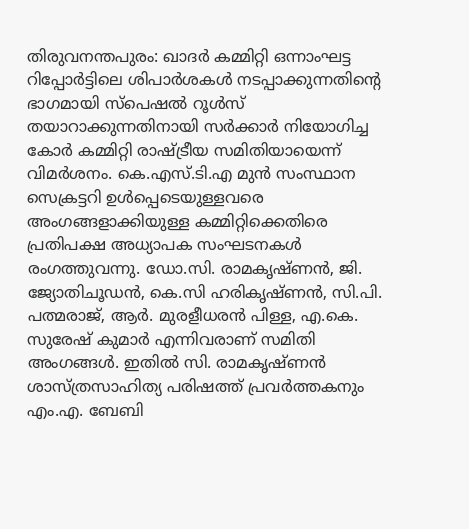തിരുവനന്തപുരം: ഖാദർ കമ്മിറ്റി ഒന്നാംഘട്ട റിപ്പോർട്ടിലെ ശിപാർശകൾ നടപ്പാക്കുന്നതിന്‍റെ ഭാഗമായി സ്പെഷൽ റൂൾസ് തയാറാക്കുന്നതിനായി സർക്കാർ നിയോഗിച്ച കോർ കമ്മിറ്റി രാഷ്ട്രീയ സമിതിയായെന്ന് വിമർശനം. കെ.എസ്.ടി.എ മുൻ സംസ്ഥാന സെക്രട്ടറി ഉൾപ്പെടെയുള്ളവരെ അംഗങ്ങളാക്കിയുള്ള കമ്മിറ്റിക്കെതിരെ പ്രതിപക്ഷ അധ്യാപക സംഘടനകൾ രംഗത്തുവന്നു. ഡോ.സി. രാമകൃഷ്ണൻ, ജി. ജ്യോതിചൂഡൻ, കെ.സി ഹരികൃഷ്ണൻ, സി.പി. പത്മരാജ്, ആർ. മുരളീധരൻ പിള്ള, എ.കെ. സുരേഷ് കുമാർ എന്നിവരാണ് സമിതി അംഗങ്ങൾ. ഇതിൽ സി. രാമകൃഷ്ണൻ ശാസ്ത്രസാഹിത്യ പരിഷത്ത് പ്രവർത്തകനും എം.എ. ബേബി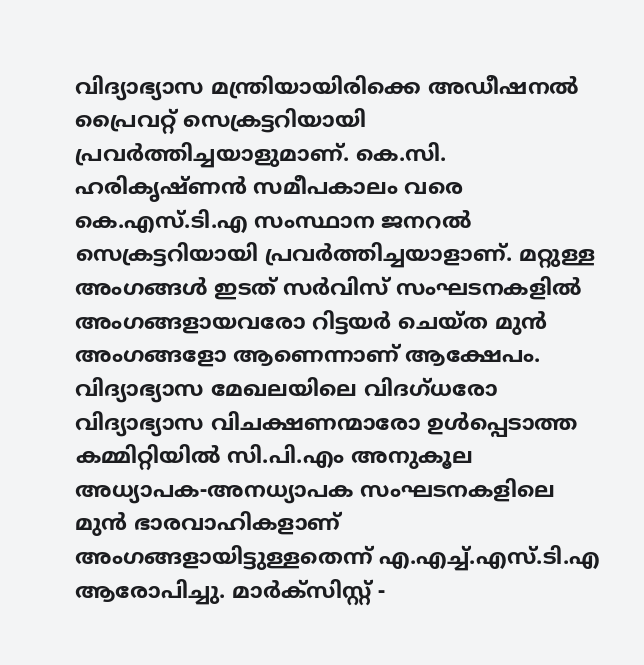വിദ്യാഭ്യാസ മന്ത്രിയായിരിക്കെ അഡീഷനൽ പ്രൈവറ്റ് സെക്രട്ടറിയായി പ്രവർത്തിച്ചയാളുമാണ്. കെ.സി. ഹരികൃഷ്ണൻ സമീപകാലം വരെ കെ.എസ്.ടി.എ സംസ്ഥാന ജനറൽ സെക്രട്ടറിയായി പ്രവർത്തിച്ചയാളാണ്. മറ്റുള്ള അംഗങ്ങൾ ഇടത് സർവിസ് സംഘടനകളിൽ അംഗങ്ങളായവരോ റിട്ടയർ ചെയ്ത മുൻ അംഗങ്ങളോ ആണെന്നാണ് ആക്ഷേപം. വിദ്യാഭ്യാസ മേഖലയിലെ വിദഗ്ധരോ വിദ്യാഭ്യാസ വിചക്ഷണന്മാരോ ഉൾപ്പെടാത്ത കമ്മിറ്റിയിൽ സി.പി.എം അനുകൂല അധ്യാപക-അനധ്യാപക സംഘടനകളിലെ മുൻ ഭാരവാഹികളാണ് അംഗങ്ങളായിട്ടുള്ളതെന്ന് എ.എച്ച്.എസ്.ടി.എ ആരോപിച്ചു. മാർക്സിസ്റ്റ് -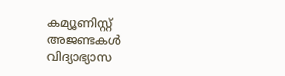കമ്യൂണിസ്റ്റ് അജണ്ടകൾ വിദ്യാഭ്യാസ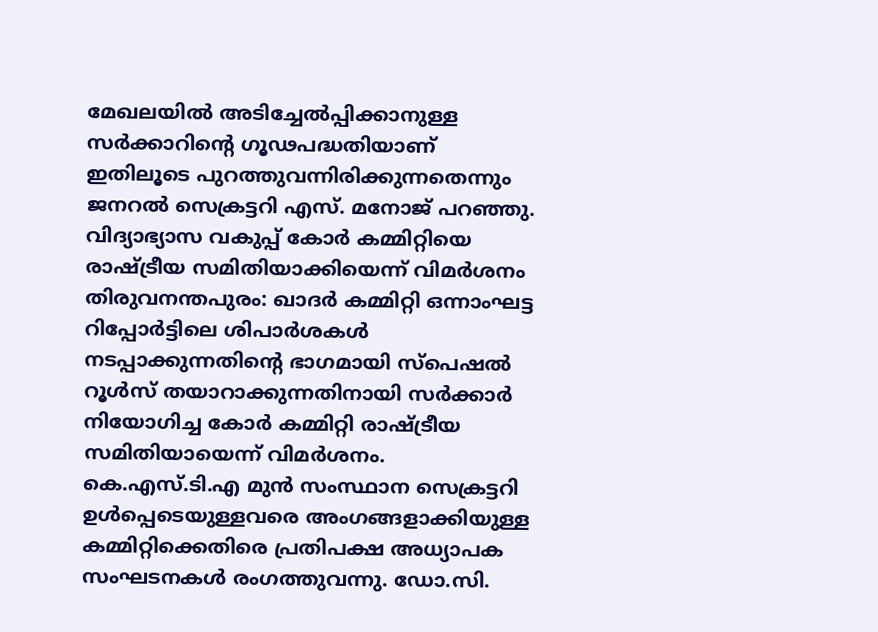മേഖലയിൽ അടിച്ചേൽപ്പിക്കാനുള്ള സർക്കാറിന്‍റെ ഗൂഢപദ്ധതിയാണ് ഇതിലൂടെ പുറത്തുവന്നിരിക്കുന്നതെന്നും ജനറൽ സെക്രട്ടറി എസ്. മനോജ് പറഞ്ഞു. വിദ്യാഭ്യാസ വകുപ്പ് കോർ കമ്മിറ്റിയെ രാഷ്ട്രീയ സമിതിയാക്കിയെന്ന് വിമർശനം
തിരുവനന്തപുരം: ഖാദർ കമ്മിറ്റി ഒന്നാംഘട്ട റിപ്പോർട്ടിലെ ശിപാർശകൾ നടപ്പാക്കുന്നതിന്‍റെ ഭാഗമായി സ്പെഷൽ റൂൾസ് തയാറാക്കുന്നതിനായി സർക്കാർ നിയോഗിച്ച കോർ കമ്മിറ്റി രാഷ്ട്രീയ സമിതിയായെന്ന് വിമർശനം. കെ.എസ്.ടി.എ മുൻ സംസ്ഥാന സെക്രട്ടറി ഉൾപ്പെടെയുള്ളവരെ അംഗങ്ങളാക്കിയുള്ള കമ്മിറ്റിക്കെതിരെ പ്രതിപക്ഷ അധ്യാപക സംഘടനകൾ രംഗത്തുവന്നു. ഡോ.സി.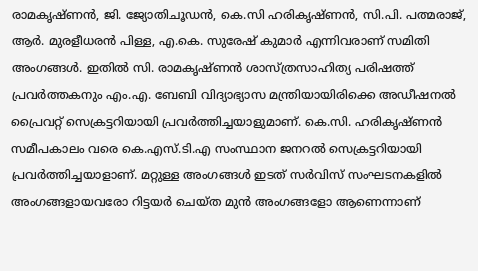രാമകൃഷ്ണൻ, ജി. ജ്യോതിചൂഡൻ, കെ.സി ഹരികൃഷ്ണൻ, സി.പി. പത്മരാജ്, ആർ. മുരളീധരൻ പിള്ള, എ.കെ. സുരേഷ് കുമാർ എന്നിവരാണ് സമിതി അംഗങ്ങൾ. ഇതിൽ സി. രാമകൃഷ്ണൻ ശാസ്ത്രസാഹിത്യ പരിഷത്ത് പ്രവർത്തകനും എം.എ. ബേബി വിദ്യാഭ്യാസ മന്ത്രിയായിരിക്കെ അഡീഷനൽ പ്രൈവറ്റ് സെക്രട്ടറിയായി പ്രവർത്തിച്ചയാളുമാണ്. കെ.സി. ഹരികൃഷ്ണൻ സമീപകാലം വരെ കെ.എസ്.ടി.എ സംസ്ഥാന ജനറൽ സെക്രട്ടറിയായി പ്രവർത്തിച്ചയാളാണ്. മറ്റുള്ള അംഗങ്ങൾ ഇടത് സർവിസ് സംഘടനകളിൽ അംഗങ്ങളായവരോ റിട്ടയർ ചെയ്ത മുൻ അംഗങ്ങളോ ആണെന്നാണ്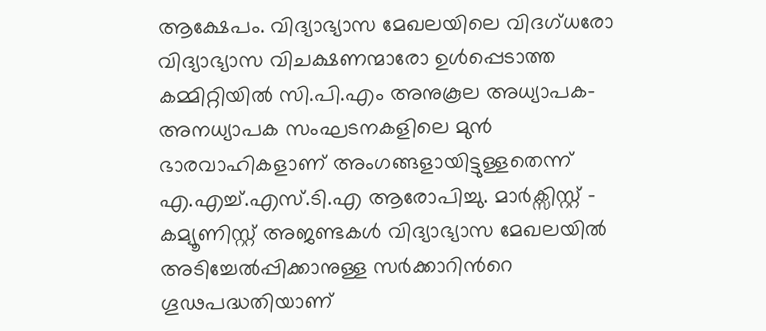ആക്ഷേപം. വിദ്യാഭ്യാസ മേഖലയിലെ വിദഗ്ധരോ വിദ്യാഭ്യാസ വിചക്ഷണന്മാരോ ഉൾപ്പെടാത്ത കമ്മിറ്റിയിൽ സി.പി.എം അനുകൂല അധ്യാപക-അനധ്യാപക സംഘടനകളിലെ മുൻ ഭാരവാഹികളാണ് അംഗങ്ങളായിട്ടുള്ളതെന്ന് എ.എച്ച്.എസ്.ടി.എ ആരോപിച്ചു. മാർക്സിസ്റ്റ് - കമ്യൂണിസ്റ്റ് അജണ്ടകൾ വിദ്യാഭ്യാസ മേഖലയിൽ അടിച്ചേൽപ്പിക്കാനുള്ള സർക്കാറിന്‍റെ ഗൂഢപദ്ധതിയാണ്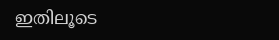ഇതിലൂടെ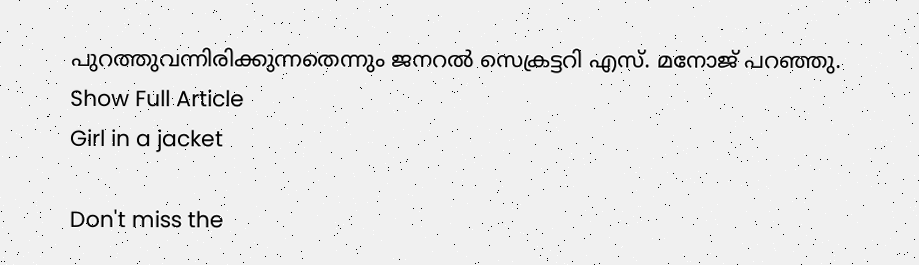പുറത്തുവന്നിരിക്കുന്നതെന്നും ജനറൽ സെക്രട്ടറി എസ്. മനോജ് പറഞ്ഞു.
Show Full Article
Girl in a jacket

Don't miss the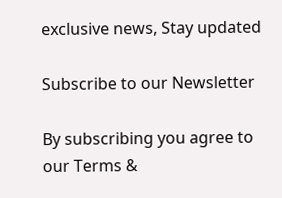exclusive news, Stay updated

Subscribe to our Newsletter

By subscribing you agree to our Terms &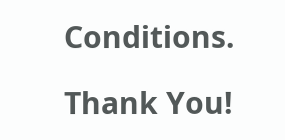Conditions.

Thank You!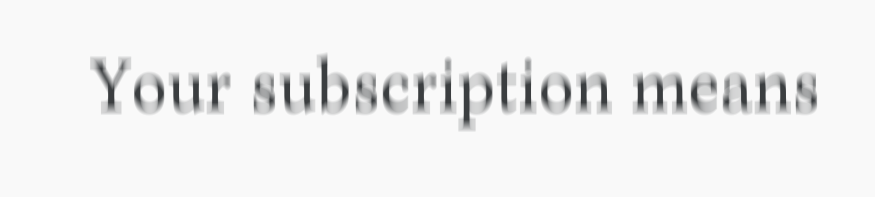Your subscription means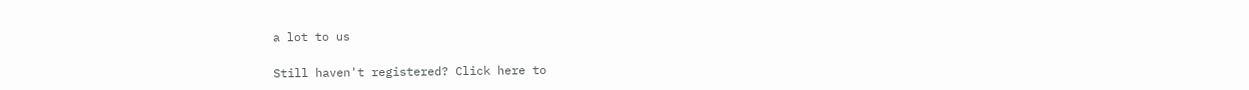a lot to us

Still haven't registered? Click here to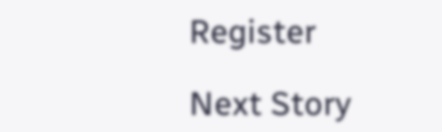Register

Next Story